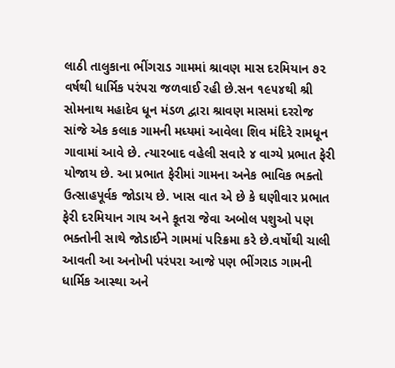લાઠી તાલુકાના ભીંગરાડ ગામમાં શ્રાવણ માસ દરમિયાન ૭૨ વર્ષથી ધાર્મિક પરંપરા જળવાઈ રહી છે.સન ૧૯૫૪થી શ્રી સોમનાથ મહાદેવ ધૂન મંડળ દ્વારા શ્રાવણ માસમાં દરરોજ સાંજે એક કલાક ગામની મધ્યમાં આવેલા શિવ મંદિરે રામધૂન ગાવામાં આવે છે. ત્યારબાદ વહેલી સવારે ૪ વાગ્યે પ્રભાત ફેરી યોજાય છે. આ પ્રભાત ફેરીમાં ગામના અનેક ભાવિક ભક્તો ઉત્સાહપૂર્વક જોડાય છે. ખાસ વાત એ છે કે ઘણીવાર પ્રભાત ફેરી દરમિયાન ગાય અને કૂતરા જેવા અબોલ પશુઓ પણ
ભક્તોની સાથે જોડાઈને ગામમાં પરિક્રમા કરે છે.વર્ષોથી ચાલી આવતી આ અનોખી પરંપરા આજે પણ ભીંગરાડ ગામની ધાર્મિક આસ્થા અને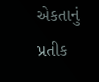એકતાનું પ્રતીક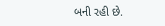બની રહી છે.